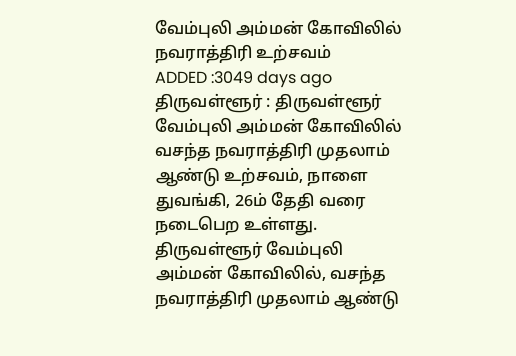வேம்புலி அம்மன் கோவிலில் நவராத்திரி உற்சவம்
ADDED :3049 days ago
திருவள்ளூர் : திருவள்ளூர் வேம்புலி அம்மன் கோவிலில் வசந்த நவராத்திரி முதலாம் ஆண்டு உற்சவம், நாளை துவங்கி, 26ம் தேதி வரை நடைபெற உள்ளது. திருவள்ளூர் வேம்புலி அம்மன் கோவிலில், வசந்த நவராத்திரி முதலாம் ஆண்டு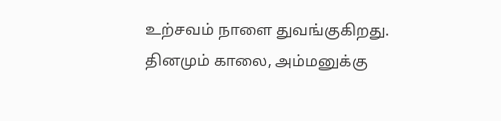உற்சவம் நாளை துவங்குகிறது. தினமும் காலை, அம்மனுக்கு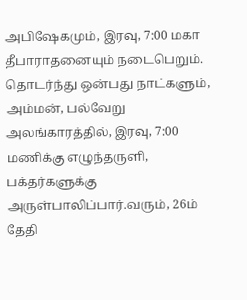அபிஷேகமும், இரவு, 7:00 மகா தீபாராதனையும் நடைபெறும். தொடர்ந்து ஒன்பது நாட்களும், அம்மன், பல்வேறு அலங்காரத்தில், இரவு, 7:00 மணிக்கு எழுந்தருளி, பக்தர்களுக்கு அருள்பாலிப்பார்.வரும், 26ம் தேதி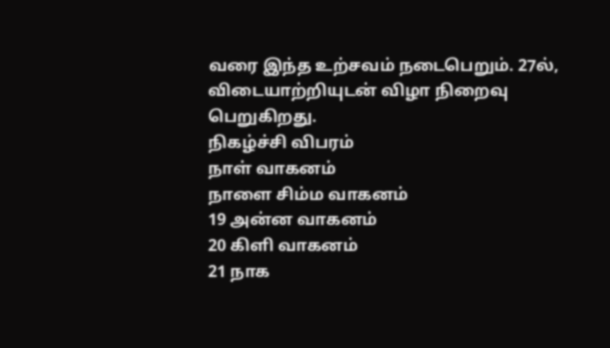வரை இந்த உற்சவம் நடைபெறும். 27ல், விடையாற்றியுடன் விழா நிறைவு பெறுகிறது.
நிகழ்ச்சி விபரம்
நாள் வாகனம்
நாளை சிம்ம வாகனம்
19 அன்ன வாகனம்
20 கிளி வாகனம்
21 நாக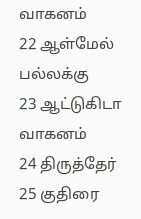வாகனம்
22 ஆள்மேல் பல்லக்கு
23 ஆட்டுகிடா வாகனம்
24 திருத்தேர்
25 குதிரை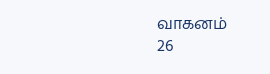வாகனம்
26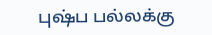புஷ்ப பல்லக்கு